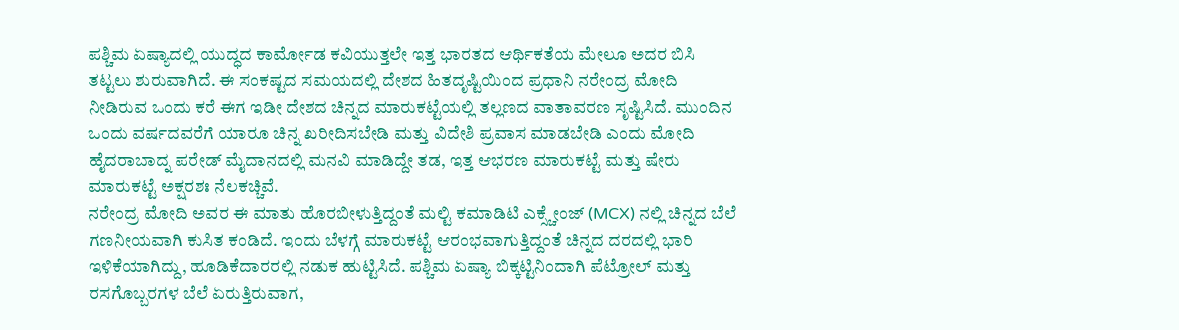ಪಶ್ಚಿಮ ಏಷ್ಯಾದಲ್ಲಿ ಯುದ್ಧದ ಕಾರ್ಮೋಡ ಕವಿಯುತ್ತಲೇ ಇತ್ತ ಭಾರತದ ಆರ್ಥಿಕತೆಯ ಮೇಲೂ ಅದರ ಬಿಸಿ ತಟ್ಟಲು ಶುರುವಾಗಿದೆ. ಈ ಸಂಕಷ್ಟದ ಸಮಯದಲ್ಲಿ ದೇಶದ ಹಿತದೃಷ್ಟಿಯಿಂದ ಪ್ರಧಾನಿ ನರೇಂದ್ರ ಮೋದಿ ನೀಡಿರುವ ಒಂದು ಕರೆ ಈಗ ಇಡೀ ದೇಶದ ಚಿನ್ನದ ಮಾರುಕಟ್ಟೆಯಲ್ಲಿ ತಲ್ಲಣದ ವಾತಾವರಣ ಸೃಷ್ಟಿಸಿದೆ. ಮುಂದಿನ ಒಂದು ವರ್ಷದವರೆಗೆ ಯಾರೂ ಚಿನ್ನ ಖರೀದಿಸಬೇಡಿ ಮತ್ತು ವಿದೇಶಿ ಪ್ರವಾಸ ಮಾಡಬೇಡಿ ಎಂದು ಮೋದಿ ಹೈದರಾಬಾದ್ನ ಪರೇಡ್ ಮೈದಾನದಲ್ಲಿ ಮನವಿ ಮಾಡಿದ್ದೇ ತಡ, ಇತ್ತ ಆಭರಣ ಮಾರುಕಟ್ಟೆ ಮತ್ತು ಷೇರು ಮಾರುಕಟ್ಟೆ ಅಕ್ಷರಶಃ ನೆಲಕಚ್ಚಿವೆ.
ನರೇಂದ್ರ ಮೋದಿ ಅವರ ಈ ಮಾತು ಹೊರಬೀಳುತ್ತಿದ್ದಂತೆ ಮಲ್ಟಿ ಕಮಾಡಿಟಿ ಎಕ್ಸ್ಚೇಂಜ್ (MCX) ನಲ್ಲಿ ಚಿನ್ನದ ಬೆಲೆ ಗಣನೀಯವಾಗಿ ಕುಸಿತ ಕಂಡಿದೆ. ಇಂದು ಬೆಳಗ್ಗೆ ಮಾರುಕಟ್ಟೆ ಆರಂಭವಾಗುತ್ತಿದ್ದಂತೆ ಚಿನ್ನದ ದರದಲ್ಲಿ ಭಾರಿ ಇಳಿಕೆಯಾಗಿದ್ದು, ಹೂಡಿಕೆದಾರರಲ್ಲಿ ನಡುಕ ಹುಟ್ಟಿಸಿದೆ. ಪಶ್ಚಿಮ ಏಷ್ಯಾ ಬಿಕ್ಕಟ್ಟಿನಿಂದಾಗಿ ಪೆಟ್ರೋಲ್ ಮತ್ತು ರಸಗೊಬ್ಬರಗಳ ಬೆಲೆ ಏರುತ್ತಿರುವಾಗ,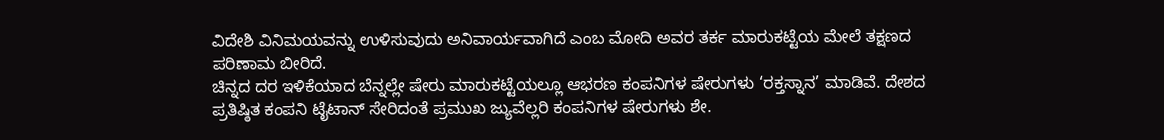ವಿದೇಶಿ ವಿನಿಮಯವನ್ನು ಉಳಿಸುವುದು ಅನಿವಾರ್ಯವಾಗಿದೆ ಎಂಬ ಮೋದಿ ಅವರ ತರ್ಕ ಮಾರುಕಟ್ಟೆಯ ಮೇಲೆ ತಕ್ಷಣದ ಪರಿಣಾಮ ಬೀರಿದೆ.
ಚಿನ್ನದ ದರ ಇಳಿಕೆಯಾದ ಬೆನ್ನಲ್ಲೇ ಷೇರು ಮಾರುಕಟ್ಟೆಯಲ್ಲೂ ಆಭರಣ ಕಂಪನಿಗಳ ಷೇರುಗಳು ‘ರಕ್ತಸ್ನಾನ’ ಮಾಡಿವೆ. ದೇಶದ ಪ್ರತಿಷ್ಠಿತ ಕಂಪನಿ ಟೈಟಾನ್ ಸೇರಿದಂತೆ ಪ್ರಮುಖ ಜ್ಯುವೆಲ್ಲರಿ ಕಂಪನಿಗಳ ಷೇರುಗಳು ಶೇ.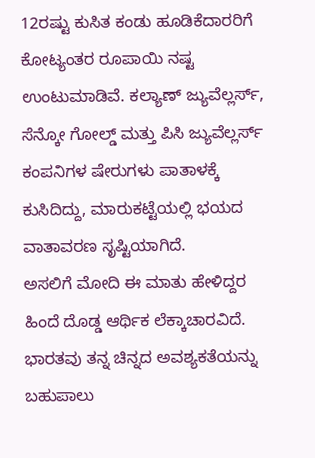12ರಷ್ಟು ಕುಸಿತ ಕಂಡು ಹೂಡಿಕೆದಾರರಿಗೆ ಕೋಟ್ಯಂತರ ರೂಪಾಯಿ ನಷ್ಟ ಉಂಟುಮಾಡಿವೆ. ಕಲ್ಯಾಣ್ ಜ್ಯುವೆಲ್ಲರ್ಸ್, ಸೆನ್ಕೋ ಗೋಲ್ಡ್ ಮತ್ತು ಪಿಸಿ ಜ್ಯುವೆಲ್ಲರ್ಸ್ ಕಂಪನಿಗಳ ಷೇರುಗಳು ಪಾತಾಳಕ್ಕೆ ಕುಸಿದಿದ್ದು, ಮಾರುಕಟ್ಟೆಯಲ್ಲಿ ಭಯದ ವಾತಾವರಣ ಸೃಷ್ಟಿಯಾಗಿದೆ.
ಅಸಲಿಗೆ ಮೋದಿ ಈ ಮಾತು ಹೇಳಿದ್ದರ ಹಿಂದೆ ದೊಡ್ಡ ಆರ್ಥಿಕ ಲೆಕ್ಕಾಚಾರವಿದೆ. ಭಾರತವು ತನ್ನ ಚಿನ್ನದ ಅವಶ್ಯಕತೆಯನ್ನು ಬಹುಪಾಲು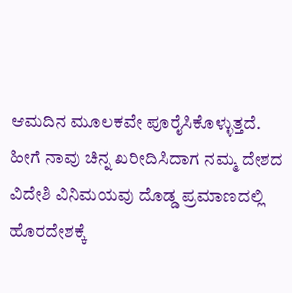ಆಮದಿನ ಮೂಲಕವೇ ಪೂರೈಸಿಕೊಳ್ಳುತ್ತದೆ. ಹೀಗೆ ನಾವು ಚಿನ್ನ ಖರೀದಿಸಿದಾಗ ನಮ್ಮ ದೇಶದ ವಿದೇಶಿ ವಿನಿಮಯವು ದೊಡ್ಡ ಪ್ರಮಾಣದಲ್ಲಿ ಹೊರದೇಶಕ್ಕೆ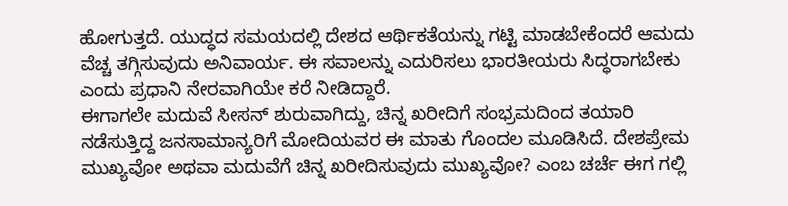ಹೋಗುತ್ತದೆ. ಯುದ್ಧದ ಸಮಯದಲ್ಲಿ ದೇಶದ ಆರ್ಥಿಕತೆಯನ್ನು ಗಟ್ಟಿ ಮಾಡಬೇಕೆಂದರೆ ಆಮದು ವೆಚ್ಚ ತಗ್ಗಿಸುವುದು ಅನಿವಾರ್ಯ. ಈ ಸವಾಲನ್ನು ಎದುರಿಸಲು ಭಾರತೀಯರು ಸಿದ್ಧರಾಗಬೇಕು ಎಂದು ಪ್ರಧಾನಿ ನೇರವಾಗಿಯೇ ಕರೆ ನೀಡಿದ್ದಾರೆ.
ಈಗಾಗಲೇ ಮದುವೆ ಸೀಸನ್ ಶುರುವಾಗಿದ್ದು, ಚಿನ್ನ ಖರೀದಿಗೆ ಸಂಭ್ರಮದಿಂದ ತಯಾರಿ ನಡೆಸುತ್ತಿದ್ದ ಜನಸಾಮಾನ್ಯರಿಗೆ ಮೋದಿಯವರ ಈ ಮಾತು ಗೊಂದಲ ಮೂಡಿಸಿದೆ. ದೇಶಪ್ರೇಮ ಮುಖ್ಯವೋ ಅಥವಾ ಮದುವೆಗೆ ಚಿನ್ನ ಖರೀದಿಸುವುದು ಮುಖ್ಯವೋ? ಎಂಬ ಚರ್ಚೆ ಈಗ ಗಲ್ಲಿ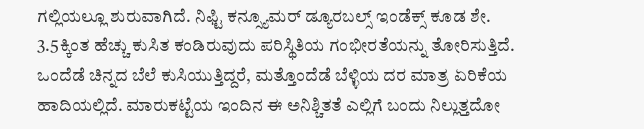ಗಲ್ಲಿಯಲ್ಲೂ ಶುರುವಾಗಿದೆ. ನಿಫ್ಟಿ ಕನ್ಸ್ಯೂಮರ್ ಡ್ಯೂರಬಲ್ಸ್ ಇಂಡೆಕ್ಸ್ ಕೂಡ ಶೇ. 3.5ಕ್ಕಿಂತ ಹೆಚ್ಚು ಕುಸಿತ ಕಂಡಿರುವುದು ಪರಿಸ್ಥಿತಿಯ ಗಂಭೀರತೆಯನ್ನು ತೋರಿಸುತ್ತಿದೆ.
ಒಂದೆಡೆ ಚಿನ್ನದ ಬೆಲೆ ಕುಸಿಯುತ್ತಿದ್ದರೆ, ಮತ್ತೊಂದೆಡೆ ಬೆಳ್ಳಿಯ ದರ ಮಾತ್ರ ಏರಿಕೆಯ ಹಾದಿಯಲ್ಲಿದೆ. ಮಾರುಕಟ್ಟೆಯ ಇಂದಿನ ಈ ಅನಿಶ್ಚಿತತೆ ಎಲ್ಲಿಗೆ ಬಂದು ನಿಲ್ಲುತ್ತದೋ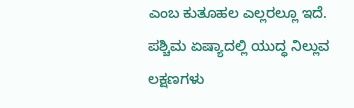ಎಂಬ ಕುತೂಹಲ ಎಲ್ಲರಲ್ಲೂ ಇದೆ. ಪಶ್ಚಿಮ ಏಷ್ಯಾದಲ್ಲಿ ಯುದ್ಧ ನಿಲ್ಲುವ ಲಕ್ಷಣಗಳು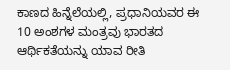ಕಾಣದ ಹಿನ್ನೆಲೆಯಲ್ಲಿ, ಪ್ರಧಾನಿಯವರ ಈ 10 ಅಂಶಗಳ ಮಂತ್ರವು ಭಾರತದ ಆರ್ಥಿಕತೆಯನ್ನು ಯಾವ ರೀತಿ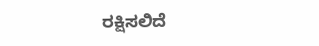ರಕ್ಷಿಸಲಿದೆ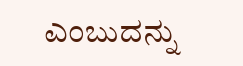ಎಂಬುದನ್ನು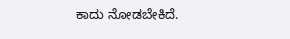ಕಾದು ನೋಡಬೇಕಿದೆ.